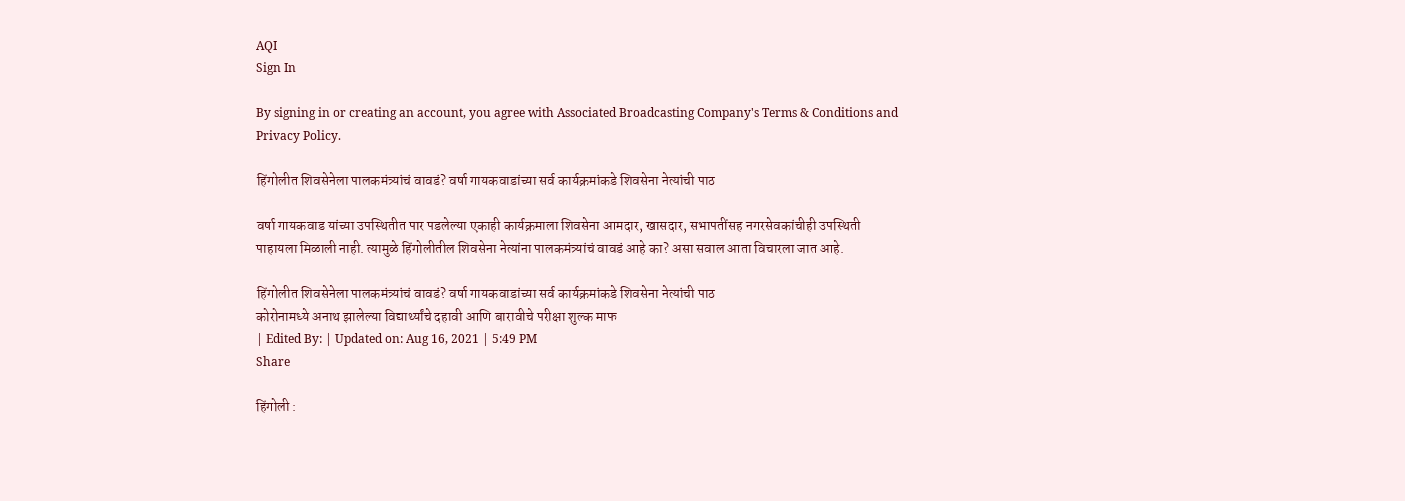AQI
Sign In

By signing in or creating an account, you agree with Associated Broadcasting Company's Terms & Conditions and Privacy Policy.

हिंगोलीत शिवसेनेला पालकमंत्र्यांचं वावडं? वर्षा गायकवाडांच्या सर्व कार्यक्रमांकडे शिवसेना नेत्यांची पाठ

वर्षा गायकवाड यांच्या उपस्थितीत पार पडलेल्या एकाही कार्यक्रमाला शिवसेना आमदार, खासदार, सभापतींसह नगरसेवकांचीही उपस्थिती पाहायला मिळाली नाही. त्यामुळे हिंगोलीतील शिवसेना नेत्यांना पालकमंत्र्यांचं वावडं आहे का? असा सवाल आता विचारला जात आहे.

हिंगोलीत शिवसेनेला पालकमंत्र्यांचं वावडं? वर्षा गायकवाडांच्या सर्व कार्यक्रमांकडे शिवसेना नेत्यांची पाठ
कोरोनामध्ये अनाथ झालेल्या विद्यार्थ्यांचे दहावी आणि बारावीचे परीक्षा शुल्क माफ
| Edited By: | Updated on: Aug 16, 2021 | 5:49 PM
Share

हिंगोली :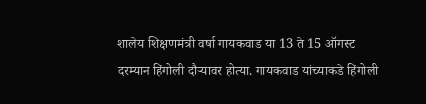शालेय शिक्षणमंत्री वर्षा गायकवाड या 13 ते 15 ऑगस्ट दरम्यान हिंगोली दौऱ्यावर होत्या. गायकवाड यांच्याकडे हिंगोली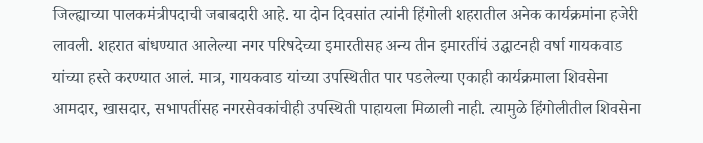जिल्ह्याच्या पालकमंत्रीपदाची जबाबदारी आहे. या दोन दिवसांत त्यांनी हिंगोली शहरातील अनेक कार्यक्रमांना हजेरी लावली. शहरात बांधण्यात आलेल्या नगर परिषदेच्या इमारतीसह अन्य तीन इमारतींचं उद्घाटनही वर्षा गायकवाड यांच्या हस्ते करण्यात आलं. मात्र, गायकवाड यांच्या उपस्थितीत पार पडलेल्या एकाही कार्यक्रमाला शिवसेना आमदार, खासदार, सभापतींसह नगरसेवकांचीही उपस्थिती पाहायला मिळाली नाही. त्यामुळे हिंगोलीतील शिवसेना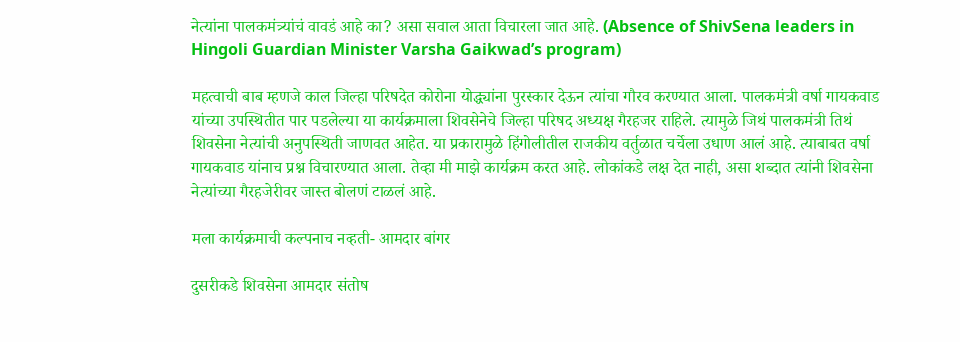नेत्यांना पालकमंत्र्यांचं वावडं आहे का? असा सवाल आता विचारला जात आहे. (Absence of ShivSena leaders in Hingoli Guardian Minister Varsha Gaikwad’s program)

महत्वाची बाब म्हणजे काल जिल्हा परिषदेत कोरोना योद्ध्यांना पुरस्कार देऊन त्यांचा गौरव करण्यात आला. पालकमंत्री वर्षा गायकवाड यांच्या उपस्थितीत पार पडलेल्या या कार्यक्रमाला शिवसेनेचे जिल्हा परिषद अध्यक्ष गैरहजर राहिले. त्यामुळे जिथं पालकमंत्री तिथं शिवसेना नेत्यांची अनुपस्थिती जाणवत आहेत. या प्रकारामुळे हिंगोलीतील राजकीय वर्तुळात चर्चेला उधाण आलं आहे. त्याबाबत वर्षा गायकवाड यांनाच प्रश्न विचारण्यात आला. तेव्हा मी माझे कार्यक्रम करत आहे. लोकांकडे लक्ष देत नाही, असा शब्दात त्यांनी शिवसेना नेत्यांच्या गैरहजेरीवर जास्त बोलणं टाळलं आहे.

मला कार्यक्रमाची कल्पनाच नव्हती- आमदार बांगर

दुसरीकडे शिवसेना आमदार संतोष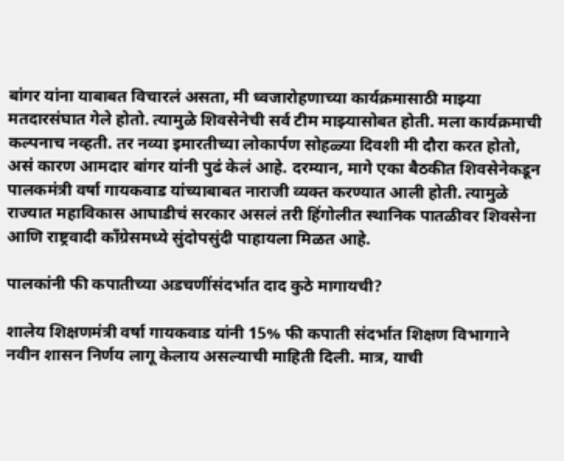बांगर यांना याबाबत विचारलं असता, मी ध्वजारोहणाच्या कार्यक्रमासाठी माझ्या मतदारसंघात गेले होतो. त्यामुळे शिवसेनेची सर्व टीम माझ्यासोबत होती. मला कार्यक्रमाची कल्पनाच नव्हती. तर नव्या इमारतीच्या लोकार्पण सोहळ्या दिवशी मी दौरा करत होतो, असं कारण आमदार बांगर यांनी पुढं केलं आहे. दरम्यान, मागे एका बैठकीत शिवसेनेकडून पालकमंत्री वर्षा गायकवाड यांच्याबाबत नाराजी व्यक्त करण्यात आली होती. त्यामुळे राज्यात महाविकास आघाडीचं सरकार असलं तरी हिंगोलीत स्थानिक पातळीवर शिवसेना आणि राष्ट्रवादी काँग्रेसमध्ये सुंदोपसुंदी पाहायला मिळत आहे.

पालकांनी फी कपातीच्या अडचणींसंदर्भात दाद कुठे मागायची?

शालेय शिक्षणमंत्री वर्षा गायकवाड यांनी 15% फी कपाती संदर्भात शिक्षण विभागाने नवीन शासन निर्णय लागू केलाय असल्याची माहिती दिली. मात्र, याची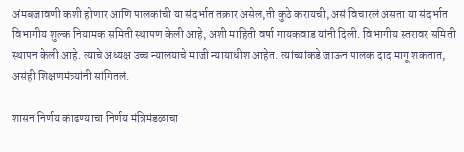अंमबजावणी कशी होणार आणि पालकांची या संदर्भात तक्रार असेल,ती कुठे करायची, असं विचारलं असता या संदर्भात विभागीय शुल्क नियामक समिती स्थापण केली आहे, अशी माहिती वर्षा गायकवाड यांनी दिली. विभागीय स्तरावर समिती स्थापन केली आहे. त्याचे अध्यक्ष उच्च न्यालयाचे माजी न्यायाधीश आहेत. त्यांच्यांकडे जाऊन पालक दाद मागू शकतात, असंही शिक्षणमंत्र्यांनी सांगितलं.

शासन निर्णय काढण्याचा निर्णय मंत्रिमंडळाचा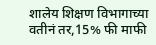शालेय शिक्षण विभागाच्या वतीनं तर,15% फी माफी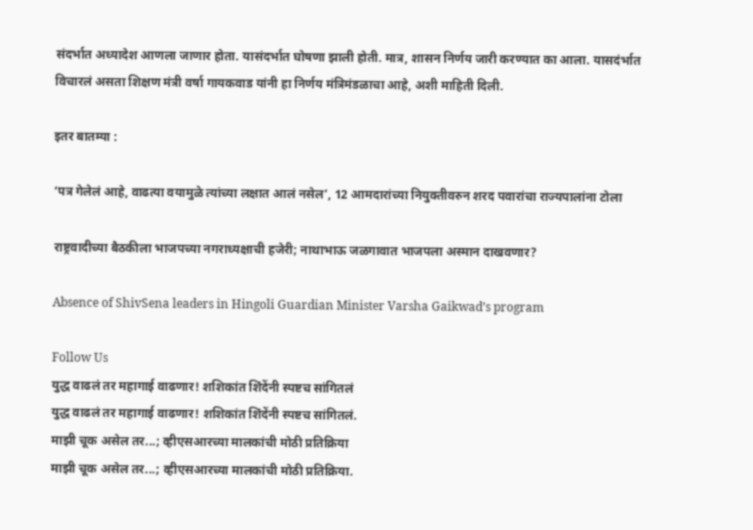संदर्भात अध्यादेश आणला जाणार होता. यासंदर्भात घोषणा झाली होती. मात्र, शासन निर्णय जारी करण्यात का आला. यासदंर्भात विचारलं असता शिक्षण मंत्री वर्षा गायकवाड यांनी हा निर्णय मंत्रिमंडळाचा आहे, अशी माहिती दिली.

इतर बातम्या :

‘पत्र गेलेलं आहे, वाढत्या वयामुळे त्यांच्या लक्षात आलं नसेल’, 12 आमदारांच्या नियुक्तीवरुन शरद पवारांचा राज्यपालांना टोला

राष्ट्रवादीच्या बैठकीला भाजपच्या नगराध्यक्षाची हजेरी; नाथाभाऊ जळगावात भाजपला अस्मान दाखवणार?

Absence of ShivSena leaders in Hingoli Guardian Minister Varsha Gaikwad’s program

Follow Us
युद्ध वाढलं तर महागाई वाढणार! शशिकांत शिंदेंनी स्पष्टच सांगितलं
युद्ध वाढलं तर महागाई वाढणार! शशिकांत शिंदेंनी स्पष्टच सांगितलं.
माझी चूक असेल तर...; व्हीएसआरच्या मालकांची मोठी प्रतिक्रिया
माझी चूक असेल तर...; व्हीएसआरच्या मालकांची मोठी प्रतिक्रिया.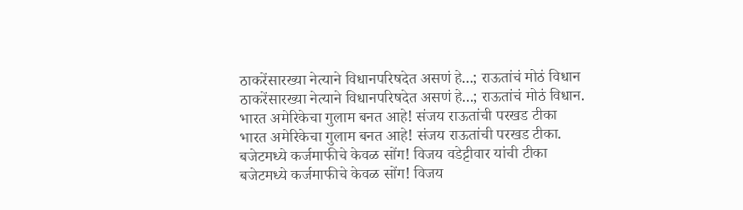ठाकरेंसारख्या नेत्याने विधानपरिषदेत असणं हे...; राऊतांचं मोठं विधान
ठाकरेंसारख्या नेत्याने विधानपरिषदेत असणं हे...; राऊतांचं मोठं विधान.
भारत अमेरिकेचा गुलाम बनत आहे! संजय राऊतांची परखड टीका
भारत अमेरिकेचा गुलाम बनत आहे! संजय राऊतांची परखड टीका.
बजेटमध्ये कर्जमाफीचे केवळ सोंग! विजय वडेट्टीवार यांची टीका
बजेटमध्ये कर्जमाफीचे केवळ सोंग! विजय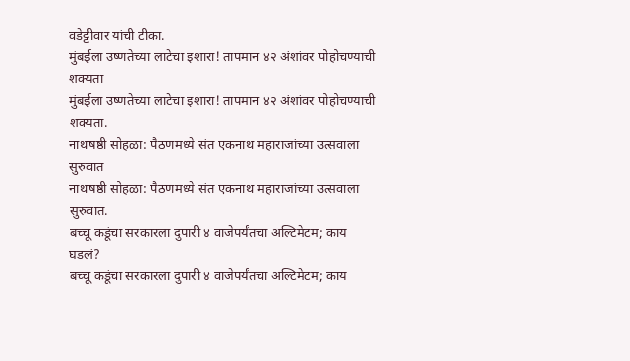वडेट्टीवार यांची टीका.
मुंबईला उष्णतेच्या लाटेचा इशारा! तापमान ४२ अंशांवर पोहोचण्याची शक्यता
मुंबईला उष्णतेच्या लाटेचा इशारा! तापमान ४२ अंशांवर पोहोचण्याची शक्यता.
नाथषष्ठी सोहळा: पैठणमध्ये संत एकनाथ महाराजांच्या उत्सवाला सुरुवात
नाथषष्ठी सोहळा: पैठणमध्ये संत एकनाथ महाराजांच्या उत्सवाला सुरुवात.
बच्चू कडूंचा सरकारला दुपारी ४ वाजेपर्यंतचा अल्टिमेटम; काय घडलं?
बच्चू कडूंचा सरकारला दुपारी ४ वाजेपर्यंतचा अल्टिमेटम; काय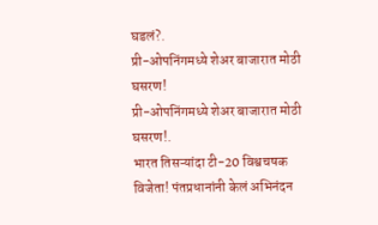घडलं?.
प्री-ओपनिंगमध्ये शेअर बाजारात मोठी घसरण!
प्री-ओपनिंगमध्ये शेअर बाजारात मोठी घसरण!.
भारत तिसऱ्यांदा टी-20 विश्वचषक विजेता! पंतप्रधानांनी केलं अभिनंदन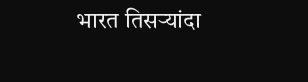भारत तिसऱ्यांदा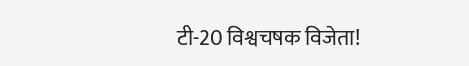टी-20 विश्वचषक विजेता!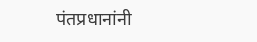पंतप्रधानांनी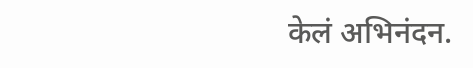केलं अभिनंदन.